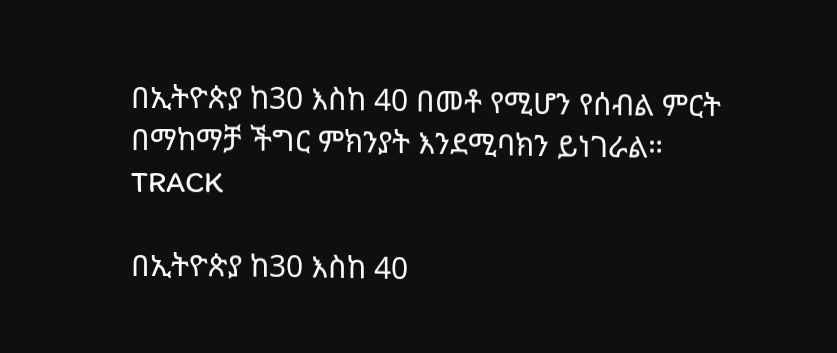በኢትዮጵያ ከ30 እስከ 40 በመቶ የሚሆን የሰብል ምርት በማከማቻ ችግር ምክንያት እንደሚባክን ይነገራል።
TRACK

በኢትዮጵያ ከ30 እስከ 40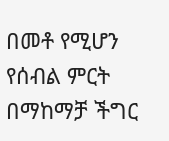በመቶ የሚሆን የሰብል ምርት በማከማቻ ችግር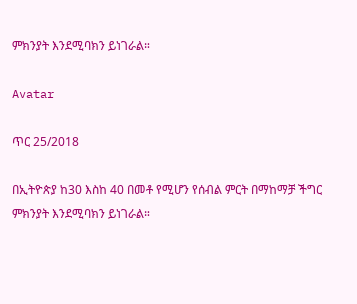ምክንያት እንደሚባክን ይነገራል።

Avatar

ጥር 25/2018

በኢትዮጵያ ከ30 እስከ 40 በመቶ የሚሆን የሰብል ምርት በማከማቻ ችግር ምክንያት እንደሚባክን ይነገራል።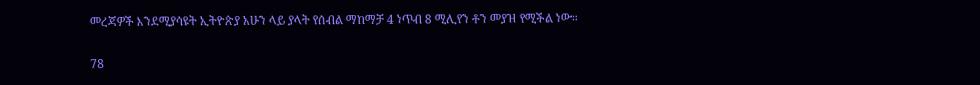መረጃዎች እንደሚያሳዩት ኢትዮጵያ አሁን ላይ ያላት የሰብል ማከማቻ 4 ነጥብ 8 ሚሊየን ቶን መያዝ የሚችል ነው።

78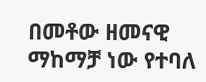በመቶው ዘመናዊ ማከማቻ ነው የተባለ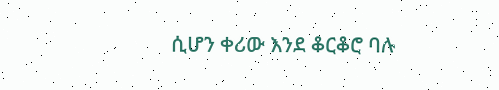ሲሆን ቀሪው እንደ ቆርቆሮ ባሉ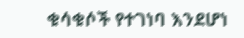ቁሳቁሶች የተገነባ እንደሆነ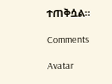ተጠቅሷል።

Comments

Avatar